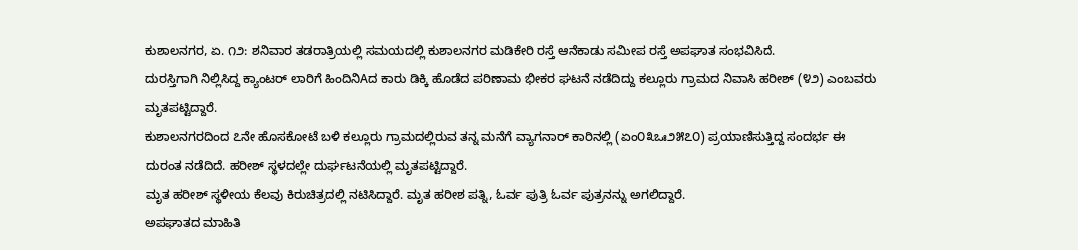ಕುಶಾಲನಗರ, ಏ. ೧೨: ಶನಿವಾರ ತಡರಾತ್ರಿಯಲ್ಲಿ ಸಮಯದಲ್ಲಿ ಕುಶಾಲನಗರ ಮಡಿಕೇರಿ ರಸ್ತೆ ಆನೆಕಾಡು ಸಮೀಪ ರಸ್ತೆ ಅಪಘಾತ ಸಂಭವಿಸಿದೆ.
ದುರಸ್ತಿಗಾಗಿ ನಿಲ್ಲಿಸಿದ್ದ ಕ್ಯಾಂಟರ್ ಲಾರಿಗೆ ಹಿಂದಿನಿAದ ಕಾರು ಡಿಕ್ಕಿ ಹೊಡೆದ ಪರಿಣಾಮ ಭೀಕರ ಘಟನೆ ನಡೆದಿದ್ದು ಕಲ್ಲೂರು ಗ್ರಾಮದ ನಿವಾಸಿ ಹರೀಶ್ (೪೨) ಎಂಬವರು ಮೃತಪಟ್ಟಿದ್ದಾರೆ.
ಕುಶಾಲನಗರದಿಂದ ೭ನೇ ಹೊಸಕೋಟೆ ಬಳಿ ಕಲ್ಲೂರು ಗ್ರಾಮದಲ್ಲಿರುವ ತನ್ನ ಮನೆಗೆ ವ್ಯಾಗನಾರ್ ಕಾರಿನಲ್ಲಿ (ಏಂ೦೩ಒಃ೨೫೭೦) ಪ್ರಯಾಣಿಸುತ್ತಿದ್ದ ಸಂದರ್ಭ ಈ ದುರಂತ ನಡೆದಿದೆ. ಹರೀಶ್ ಸ್ಥಳದಲ್ಲೇ ದುರ್ಘಟನೆಯಲ್ಲಿ ಮೃತಪಟ್ಟಿದ್ದಾರೆ.
ಮೃತ ಹರೀಶ್ ಸ್ಥಳೀಯ ಕೆಲವು ಕಿರುಚಿತ್ರದಲ್ಲಿ ನಟಿಸಿದ್ದಾರೆ. ಮೃತ ಹರೀಶ ಪತ್ನಿ, ಓರ್ವ ಪುತ್ರಿ ಓರ್ವ ಪುತ್ರನನ್ನು ಅಗಲಿದ್ದಾರೆ.
ಅಪಘಾತದ ಮಾಹಿತಿ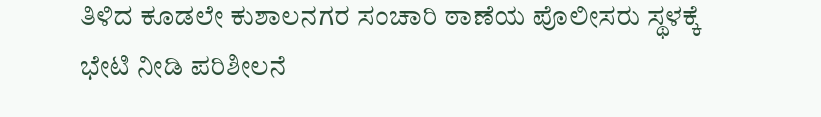ತಿಳಿದ ಕೂಡಲೇ ಕುಶಾಲನಗರ ಸಂಚಾರಿ ಠಾಣೆಯ ಪೊಲೀಸರು ಸ್ಥಳಕ್ಕೆ ಭೇಟಿ ನೀಡಿ ಪರಿಶೀಲನೆ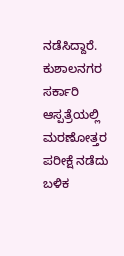ನಡೆಸಿದ್ದಾರೆ. ಕುಶಾಲನಗರ ಸರ್ಕಾರಿ ಆಸ್ಪತ್ರೆಯಲ್ಲಿ ಮರಣೋತ್ತರ ಪರೀಕ್ಷೆ ನಡೆದು ಬಳಿಕ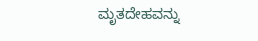ಮೃತದೇಹವನ್ನು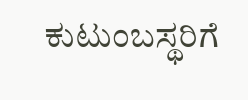ಕುಟುಂಬಸ್ಥರಿಗೆ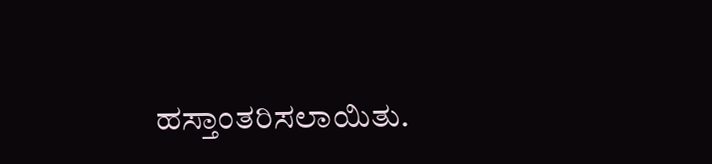ಹಸ್ತಾಂತರಿಸಲಾಯಿತು.